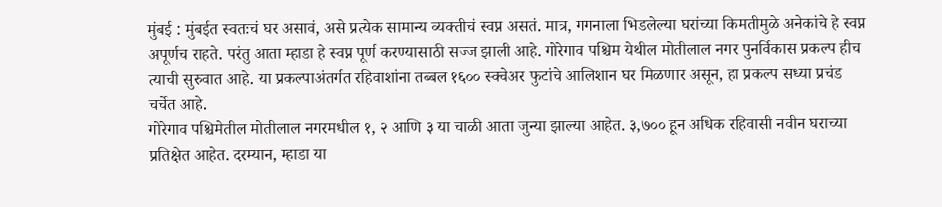मुंबई : मुंबईत स्वतःचं घर असावं, असे प्रत्येक सामान्य व्यक्तीचं स्वप्न असतं. मात्र, गगनाला भिडलेल्या घरांच्या किमतीमुळे अनेकांचे हे स्वप्न अपूर्णच राहते. परंतु आता म्हाडा हे स्वप्न पूर्ण करण्यासाठी सज्ज झाली आहे. गोरेगाव पश्चिम येथील मोतीलाल नगर पुनर्विकास प्रकल्प हीच त्याची सुरुवात आहे. या प्रकल्पाअंतर्गत रहिवाशांना तब्बल १६०० स्क्वेअर फुटांचे आलिशान घर मिळणार असून, हा प्रकल्प सध्या प्रचंड चर्चेत आहे.
गोरेगाव पश्चिमेतील मोतीलाल नगरमधील १, २ आणि ३ या चाळी आता जुन्या झाल्या आहेत. ३,७०० हून अधिक रहिवासी नवीन घराच्या प्रतिक्षेत आहेत. दरम्यान, म्हाडा या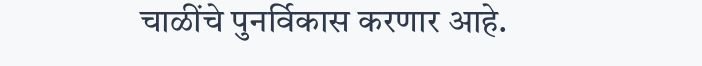चाळींचे पुनर्विकास करणार आहे.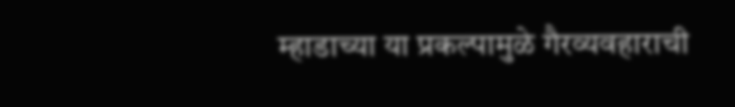म्हाडाच्या या प्रकल्पामुळे गैरव्यवहाराची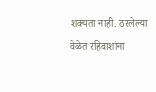शक्यता नाही. ठरलेल्या वेळेत रहिवाशांना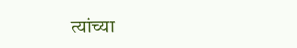त्यांच्या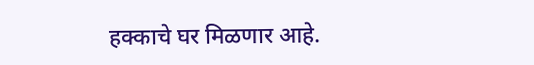हक्काचे घर मिळणार आहे.